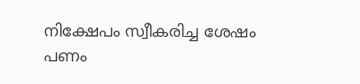നിക്ഷേപം സ്വീകരിച്ച ശേഷം പണം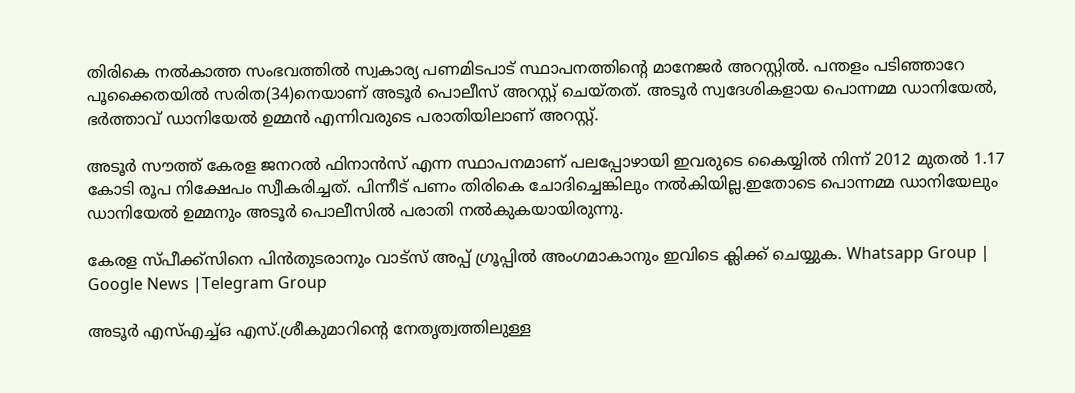തിരികെ നല്‍കാത്ത സംഭവത്തില്‍ സ്വകാര്യ പണമിടപാട് സ്ഥാപനത്തിന്റെ മാനേജർ അറസ്റ്റില്‍. പന്തളം പടിഞ്ഞാറേ പൂക്കൈതയില്‍ സരിത(34)നെയാണ് അടൂർ പൊലീസ് അറസ്റ്റ് ചെയ്തത്. അടൂർ സ്വദേശികളായ പൊന്നമ്മ ഡാനിയേല്‍, ഭർത്താവ് ഡാനിയേല്‍ ഉമ്മൻ എന്നിവരുടെ പരാതിയിലാണ് അറസ്റ്റ്.

അടൂർ സൗത്ത് കേരള ജനറല്‍ ഫിനാൻസ് എന്ന സ്ഥാപനമാണ് പലപ്പോഴായി ഇവരുടെ കൈയ്യില്‍ നിന്ന് 2012 മുതല്‍ 1.17 കോടി രൂപ നിക്ഷേപം സ്വീകരിച്ചത്. പിന്നീട് പണം തിരികെ ചോദിച്ചെങ്കിലും നല്‍കിയില്ല.ഇതോടെ പൊന്നമ്മ ഡാനിയേലും ഡാനിയേല്‍ ഉമ്മനും അടൂർ പൊലീസില്‍ പരാതി നല്‍കുകയായിരുന്നു.

കേരള സ്പീക്ക്സിനെ പിൻതുടരാനും വാട്സ് അപ്പ് ഗ്രൂപ്പിൽ അംഗമാകാനും ഇവിടെ ക്ലിക്ക് ചെയ്യുക. Whatsapp Group | Google News |Telegram Group

അടൂർ എസ്‌എച്ച്‌ഒ എസ്.ശ്രീകുമാറിന്റെ നേതൃത്വത്തിലുള്ള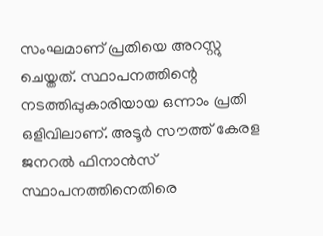സംഘമാണ് പ്രതിയെ അറസ്റ്റു ചെയ്തത്. സ്ഥാപനത്തിന്റെ നടത്തിപ്പുകാരിയായ ഒന്നാം പ്രതി ഒളിവിലാണ്. അടൂർ സൗത്ത് കേരള ജനറല്‍ ഫിനാൻസ് സ്ഥാപനത്തിനെതിരെ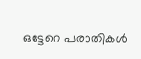ഒട്ടേറെ പരാതികള്‍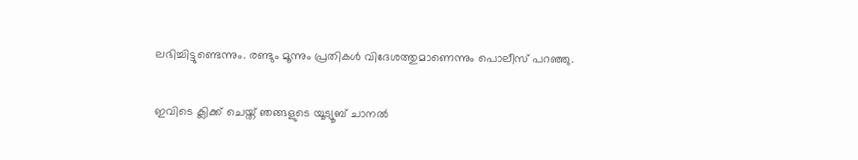ലഭിച്ചിട്ടുണ്ടെന്നും. രണ്ടും മൂന്നും പ്രതികള്‍ വിദേശത്തുമാണെന്നും പൊലീസ് പറഞ്ഞു.

ഇവിടെ ക്ലിക്ക് ചെയ്ത് ഞങ്ങളുടെ യൂട്യൂബ് ചാനൽ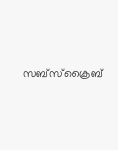സബ്സ്ക്രൈബ്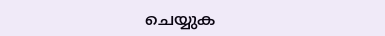ചെയ്യുക